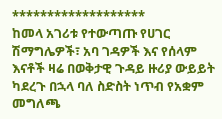*******************
ከመላ አገሪቱ የተውጣጡ የሀገር ሽማግሌዎች፣ አባ ገዳዎች እና የሰላም እናቶች ዛሬ በወቅታዊ ጉዳይ ዙሪያ ውይይት ካደረጉ በኋላ ባለ ስድስት ነጥብ የአቋም መግለጫ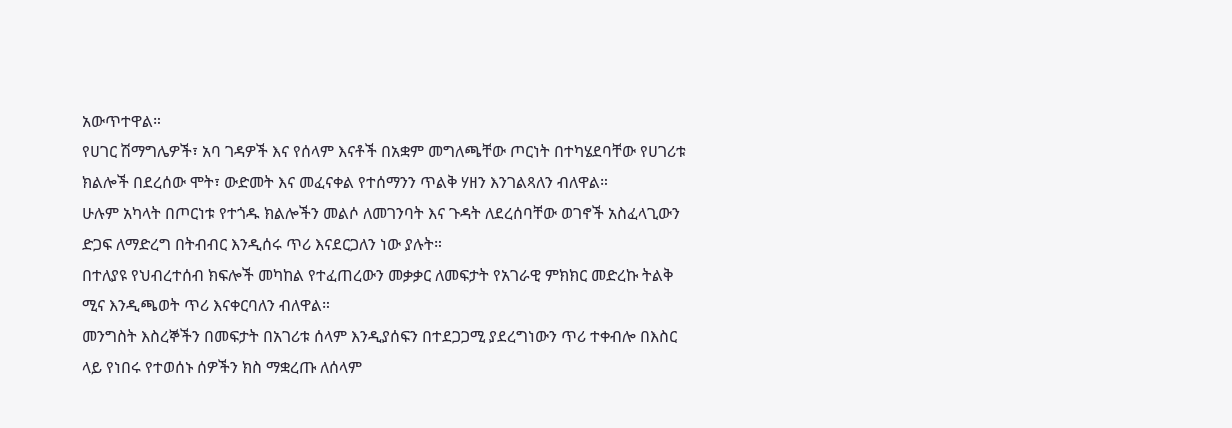አውጥተዋል።
የሀገር ሽማግሌዎች፣ አባ ገዳዎች እና የሰላም እናቶች በአቋም መግለጫቸው ጦርነት በተካሄደባቸው የሀገሪቱ ክልሎች በደረሰው ሞት፣ ውድመት እና መፈናቀል የተሰማንን ጥልቅ ሃዘን እንገልጻለን ብለዋል።
ሁሉም አካላት በጦርነቱ የተጎዱ ክልሎችን መልሶ ለመገንባት እና ጉዳት ለደረሰባቸው ወገኖች አስፈላጊውን ድጋፍ ለማድረግ በትብብር እንዲሰሩ ጥሪ እናደርጋለን ነው ያሉት።
በተለያዩ የህብረተሰብ ክፍሎች መካከል የተፈጠረውን መቃቃር ለመፍታት የአገራዊ ምክክር መድረኩ ትልቅ ሚና እንዲጫወት ጥሪ እናቀርባለን ብለዋል።
መንግስት እስረኞችን በመፍታት በአገሪቱ ሰላም እንዲያሰፍን በተደጋጋሚ ያደረግነውን ጥሪ ተቀብሎ በእስር ላይ የነበሩ የተወሰኑ ሰዎችን ክስ ማቋረጡ ለሰላም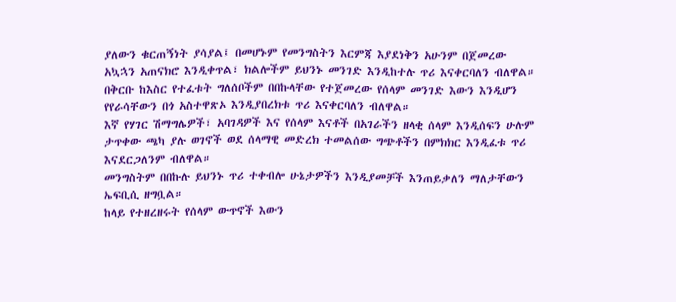ያለውን ቁርጠኝነት ያሳያል፤ በመሆኑም የመንግስትን እርምጃ እያደነቅን አሁንም በጀመረው አኳኋን አጠናክሮ እንዲቀጥል፣ ክልሎችም ይህንኑ መንገድ እንዲከተሉ ጥሪ እናቀርባለን ብለዋል።
በቅርቡ ከእስር የተፈቱት ግለሰቦችም በበኩላቸው የተጀመረው የሰላም መንገድ እውን እንዲሆን የየራሳቸውን በጎ አስተዋጽኦ እንዲያበረክቱ ጥሪ እናቀርባለን ብለዋል።
እኛ የሃገር ሽማግሌዎች፣ አባገዳዎች እና የሰላም እናቶች በአገራችን ዘላቂ ሰላም እንዲሰፍን ሁሉም ታጥቀው ጫካ ያሉ ወገኖች ወደ ሰላማዊ መድረክ ተመልሰው ግጭቶችን በምክክር እንዲፈቱ ጥሪ እናደርጋለንም ብለዋል።
መንግስትም በበኩሉ ይህንኑ ጥሪ ተቀብሎ ሁኔታዎችን እንዲያመቻች እንጠይቃለን ማለታቸውን ኤፍቢሲ ዘግቧል።
ከላይ የተዘረዘሩት የሰላም ውጥኖች እውን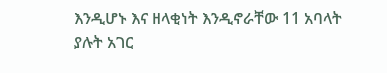እንዲሆኑ እና ዘላቂነት እንዲኖራቸው 11 አባላት ያሉት አገር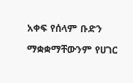አቀፍ የሰላም ቡድን ማቋቋማቸውንም የሀገር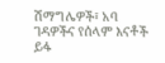ሽማግሌዎች፣ አባ ገዳዎችና የሰላም እናቶች ይፋ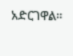አድርገዋል።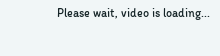Please wait, video is loading...